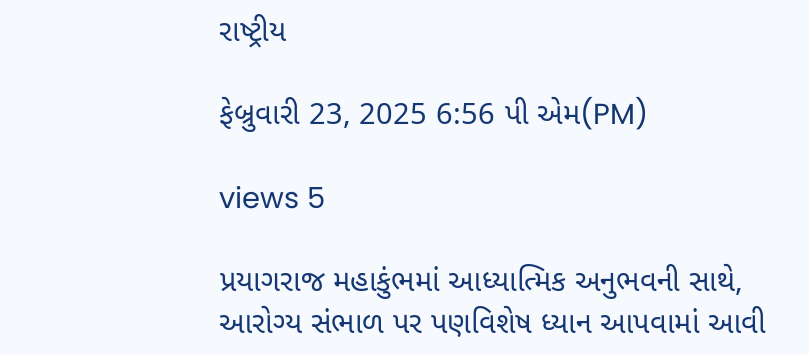રાષ્ટ્રીય

ફેબ્રુવારી 23, 2025 6:56 પી એમ(PM)

views 5

પ્રયાગરાજ મહાકુંભમાં આધ્યાત્મિક અનુભવની સાથે, આરોગ્ય સંભાળ પર પણવિશેષ ધ્યાન આપવામાં આવી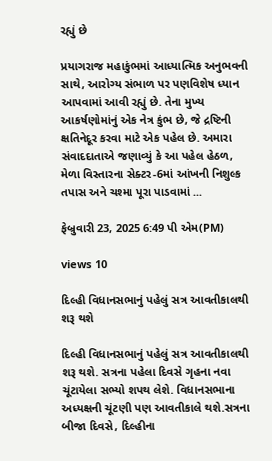રહ્યું છે

પ્રયાગરાજ મહાકુંભમાં આધ્યાત્મિક અનુભવની સાથે, આરોગ્ય સંભાળ પર પણવિશેષ ધ્યાન આપવામાં આવી રહ્યું છે. તેના મુખ્ય આકર્ષણોમાંનું એક નેત્ર કુંભ છે, જે દ્રષ્ટિની ક્ષતિનેદૂર કરવા માટે એક પહેલ છે. અમારા સંવાદદાતાએ જણાવ્યું કે આ પહેલ હેઠળ, મેળા વિસ્તારના સેક્ટર-6માં આંખની નિશુલ્ક તપાસ અને ચશ્મા પૂરા પાડવામાં ...

ફેબ્રુવારી 23, 2025 6:49 પી એમ(PM)

views 10

દિલ્હી વિધાનસભાનું પહેલું સત્ર આવતીકાલથી શરૂ થશે

દિલ્હી વિધાનસભાનું પહેલું સત્ર આવતીકાલથી શરૂ થશે. સત્રના પહેલા દિવસે ગૃહના નવા ચૂંટાયેલા સભ્યો શપથ લેશે. વિધાનસભાના અધ્યક્ષની ચૂંટણી પણ આવતીકાલે થશે.સત્રના બીજા દિવસે, દિલ્હીના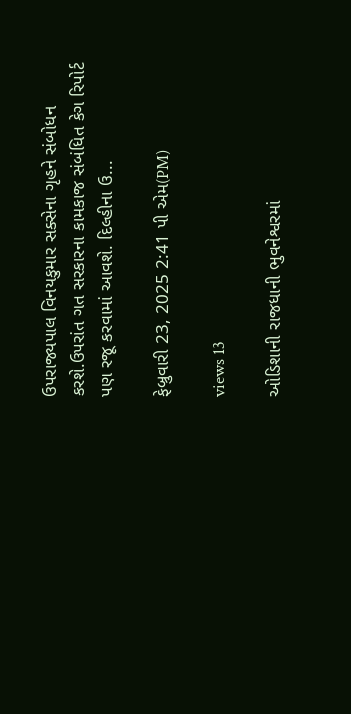ઉપરાજ્યપાલ વિનયકુમાર સક્સેના ગૃહને સંબોધન કરશે.ઉપરાંત ગત સરકારના કામકાજ સંબંધિત કેગ રિપોર્ટ પણ રજૂ કરવામાં આવશે. દિલ્હીના ઉ...

ફેબ્રુવારી 23, 2025 2:41 પી એમ(PM)

views 13

ઓડિશાની રાજધાની ભુવનેશ્વરમાં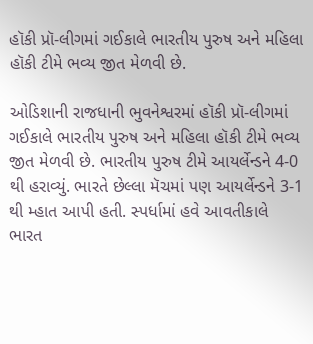હૉકી પ્રૉ-લીગમાં ગઈકાલે ભારતીય પુરુષ અને મહિલા હૉકી ટીમે ભવ્ય જીત મેળવી છે.

ઓડિશાની રાજધાની ભુવનેશ્વરમાં હૉકી પ્રૉ-લીગમાં ગઈકાલે ભારતીય પુરુષ અને મહિલા હૉકી ટીમે ભવ્ય જીત મેળવી છે. ભારતીય પુરુષ ટીમે આયર્લેન્ડને 4-0 થી હરાવ્યું. ભારતે છેલ્લા મૅચમાં પણ આયર્લેન્ડને 3-1 થી મ્હાત આપી હતી. સ્પર્ધામાં હવે આવતીકાલે ભારત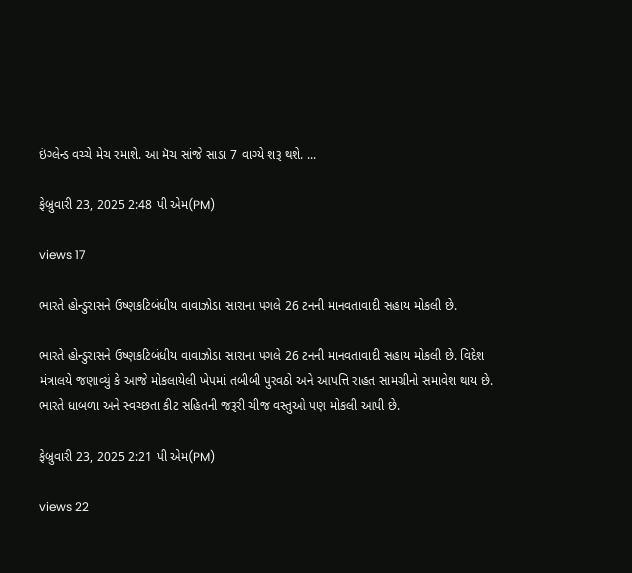ઇંગ્લેન્ડ વચ્ચે મેચ રમાશે. આ મૅચ સાંજે સાડા 7 વાગ્યે શરૂ થશે. ...

ફેબ્રુવારી 23, 2025 2:48 પી એમ(PM)

views 17

ભારતે હોન્ડુરાસને ઉષ્ણકટિબંધીય વાવાઝોડા સારાના પગલે 26 ટનની માનવતાવાદી સહાય મોકલી છે.

ભારતે હોન્ડુરાસને ઉષ્ણકટિબંધીય વાવાઝોડા સારાના પગલે 26 ટનની માનવતાવાદી સહાય મોકલી છે. વિદેશ મંત્રાલયે જણાવ્યું કે આજે મોકલાયેલી ખેપમાં તબીબી પુરવઠો અને આપત્તિ રાહત સામગ્રીનો સમાવેશ થાય છે. ભારતે ધાબળા અને સ્વચ્છતા કીટ સહિતની જરૂરી ચીજ વસ્તુઓ પણ મોકલી આપી છે.

ફેબ્રુવારી 23, 2025 2:21 પી એમ(PM)

views 22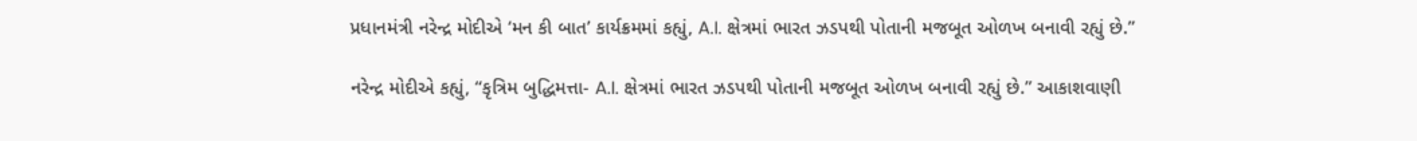પ્રધાનમંત્રી નરેન્દ્ર મોદીએ ‘મન કી બાત’ કાર્યક્રમમાં કહ્યું, A.I. ક્ષેત્રમાં ભારત ઝડપથી પોતાની મજબૂત ઓળખ બનાવી રહ્યું છે.”

નરેન્દ્ર મોદીએ કહ્યું, “કૃત્રિમ બુદ્ધિમત્તા- A.I. ક્ષેત્રમાં ભારત ઝડપથી પોતાની મજબૂત ઓળખ બનાવી રહ્યું છે.” આકાશવાણી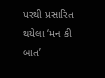પરથી પ્રસારિત થયેલા ‘મન કી બાત’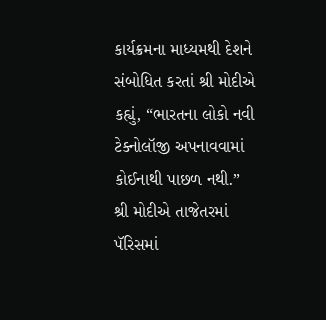કાર્યક્રમના માધ્યમથી દેશને સંબોધિત કરતાં શ્રી મોદીએ કહ્યું, “ભારતના લોકો નવી ટેક્નોલૉજી અપનાવવામાં કોઈનાથી પાછળ નથી.” શ્રી મોદીએ તાજેતરમાં પૅરિસમાં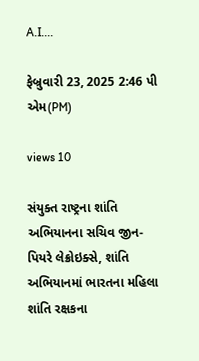A.I....

ફેબ્રુવારી 23, 2025 2:46 પી એમ(PM)

views 10

સંયુક્ત રાષ્ટ્રના શાંતિ અભિયાનના સચિવ જીન-પિયરે લેક્રોઇક્સે, શાંતિ અભિયાનમાં ભારતના મહિલા શાંતિ રક્ષકના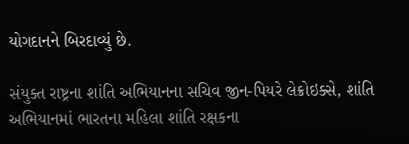યોગદાનને બિરદાવ્યું છે.

સંયુક્ત રાષ્ટ્રના શાંતિ અભિયાનના સચિવ જીન-પિયરે લેક્રોઇક્સે, શાંતિ અભિયાનમાં ભારતના મહિલા શાંતિ રક્ષકના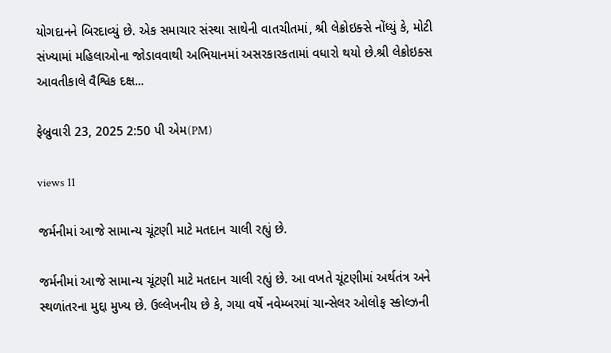યોગદાનને બિરદાવ્યું છે. એક સમાચાર સંસ્થા સાથેની વાતચીતમાં, શ્રી લેક્રોઇક્સે નોંધ્યું કે, મોટી સંખ્યામાં મહિલાઓના જોડાવવાથી અભિયાનમાં અસરકારકતામાં વધારો થયો છે.શ્રી લેક્રોઇક્સ આવતીકાલે વૈશ્વિક દક્ષ...

ફેબ્રુવારી 23, 2025 2:50 પી એમ(PM)

views 11

જર્મનીમાં આજે સામાન્ય ચૂંટણી માટે મતદાન ચાલી રહ્યું છે.

જર્મનીમાં આજે સામાન્ય ચૂંટણી માટે મતદાન ચાલી રહ્યું છે. આ વખતે ચૂંટણીમાં અર્થતંત્ર અને સ્થળાંતરના મુદ્દા મુખ્ય છે. ઉલ્લેખનીય છે કે, ગયા વર્ષે નવેમ્બરમાં ચાન્સેલર ઓલોફ સ્કોલ્ઝની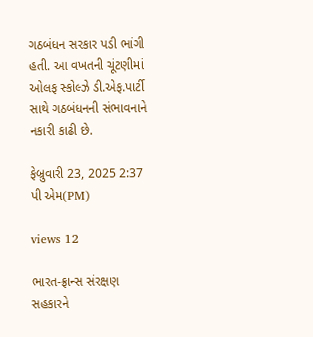ગઠબંધન સરકાર પડી ભાંગી હતી. આ વખતની ચૂંટણીમાં ઓલફ સ્કોલ્ઝે ડી.એફ.પાર્ટી સાથે ગઠબંધનની સંભાવનાને નકારી કાઢી છે.

ફેબ્રુવારી 23, 2025 2:37 પી એમ(PM)

views 12

ભારત-ફ્રાન્સ સંરક્ષણ સહકારને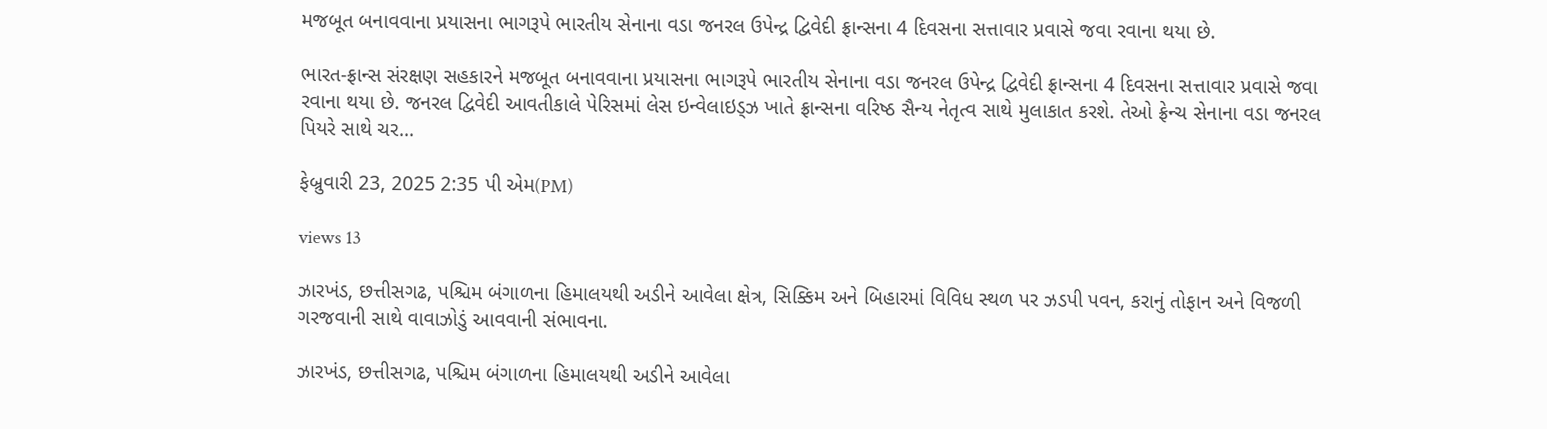મજબૂત બનાવવાના પ્રયાસના ભાગરૂપે ભારતીય સેનાના વડા જનરલ ઉપેન્દ્ર દ્વિવેદી ફ્રાન્સના 4 દિવસના સત્તાવાર પ્રવાસે જવા રવાના થયા છે.

ભારત-ફ્રાન્સ સંરક્ષણ સહકારને મજબૂત બનાવવાના પ્રયાસના ભાગરૂપે ભારતીય સેનાના વડા જનરલ ઉપેન્દ્ર દ્વિવેદી ફ્રાન્સના 4 દિવસના સત્તાવાર પ્રવાસે જવા રવાના થયા છે. જનરલ દ્વિવેદી આવતીકાલે પેરિસમાં લેસ ઇન્વેલાઇડ્ઝ ખાતે ફ્રાન્સના વરિષ્ઠ સૈન્ય નેતૃત્વ સાથે મુલાકાત કરશે. તેઓ ફ્રેન્ચ સેનાના વડા જનરલ પિયરે સાથે ચર...

ફેબ્રુવારી 23, 2025 2:35 પી એમ(PM)

views 13

ઝારખંડ, છત્તીસગઢ, પશ્ચિમ બંગાળના હિમાલયથી અડીને આવેલા ક્ષેત્ર, સિક્કિમ અને બિહારમાં વિવિધ સ્થળ પર ઝડપી પવન, કરાનું તોફાન અને વિજળી ગરજવાની સાથે વાવાઝોડું આવવાની સંભાવના.

ઝારખંડ, છત્તીસગઢ, પશ્ચિમ બંગાળના હિમાલયથી અડીને આવેલા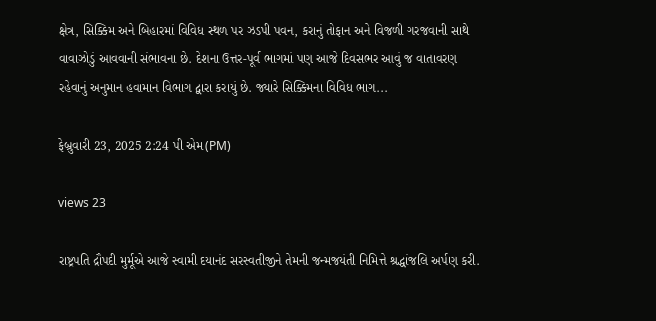ક્ષેત્ર, સિક્કિમ અને બિહારમાં વિવિધ સ્થળ પર ઝડપી પવન, કરાનું તોફાન અને વિજળી ગરજવાની સાથે વાવાઝોડું આવવાની સંભાવના છે. દેશના ઉત્તર-પૂર્વ ભાગમાં પણ આજે દિવસભર આવું જ વાતાવરણ રહેવાનું અનુમાન હવામાન વિભાગ દ્વારા કરાયું છે. જ્યારે સિક્કિમના વિવિધ ભાગ...

ફેબ્રુવારી 23, 2025 2:24 પી એમ(PM)

views 23

રાષ્ટ્રપતિ દ્રૌપદી મુર્મૂએ આજે સ્વામી દયાનંદ સરસ્વતીજીને તેમની જન્મજયંતી નિમિત્તે શ્રદ્ધાંજલિ અર્પણ કરી.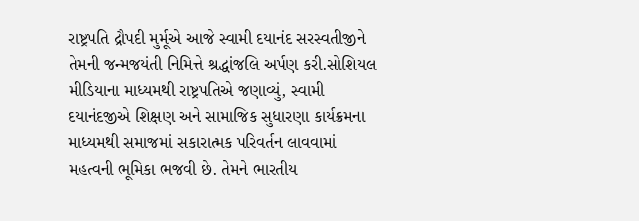રાષ્ટ્રપતિ દ્રૌપદી મુર્મૂએ આજે સ્વામી દયાનંદ સરસ્વતીજીને તેમની જન્મજયંતી નિમિત્તે શ્રદ્ધાંજલિ અર્પણ કરી.સોશિયલ મીડિયાના માધ્યમથી રાષ્ટ્રપતિએ જણાવ્યું, સ્વામી દયાનંદજીએ શિક્ષણ અને સામાજિક સુધારણા કાર્યક્રમના માધ્યમથી સમાજમાં સકારાત્મક પરિવર્તન લાવવામાં મહત્વની ભૂમિકા ભજવી છે. તેમને ભારતીય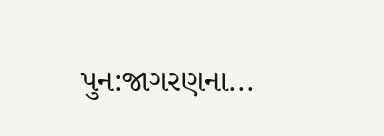પુન:જાગરણના...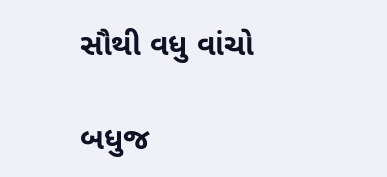સૌથી વધુ વાંચો

બધુજ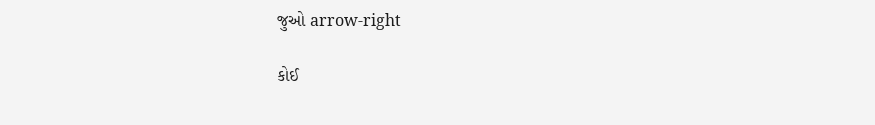જુઓ arrow-right

કોઈ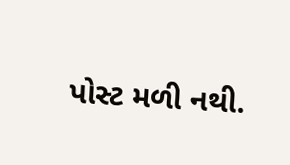પોસ્ટ મળી નથી.